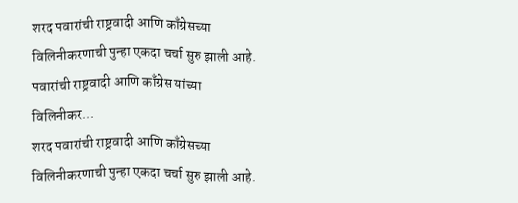शरद पवारांची राष्ट्रवादी आणि काँग्रेसच्या विलिनीकरणाची पुन्हा एकदा चर्चा सुरु झाली आहे. पवारांची राष्ट्रवादी आणि काँग्रेस यांच्या विलिनीकर...
शरद पवारांची राष्ट्रवादी आणि काँग्रेसच्या विलिनीकरणाची पुन्हा एकदा चर्चा सुरु झाली आहे.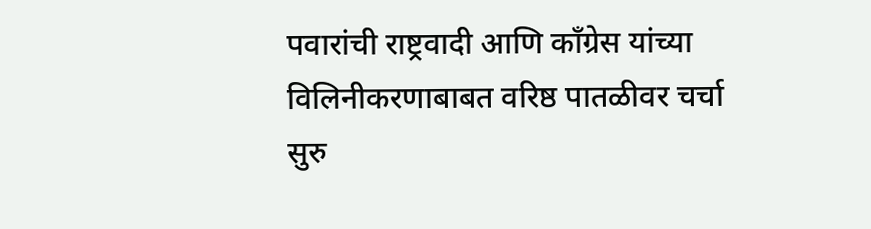पवारांची राष्ट्रवादी आणि काँग्रेस यांच्या विलिनीकरणाबाबत वरिष्ठ पातळीवर चर्चा सुरु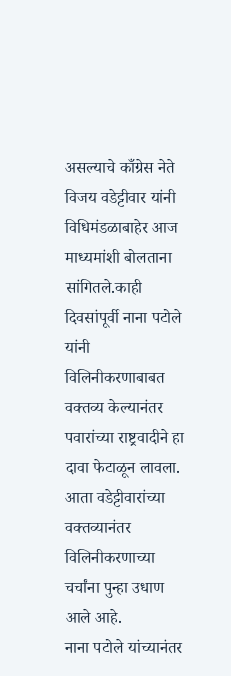असल्याचे काँग्रेस नेते विजय वडेट्टीवार यांनी विधिमंडळाबाहेर आज माध्यमांशी बोलताना सांगितले.काही दिवसांपूर्वी नाना पटोले यांनी विलिनीकरणाबाबत वक्तव्य केल्यानंतर पवारांच्या राष्ट्रवादीने हा दावा फेटाळून लावला. आता वडेट्टीवारांच्या वक्तव्यानंतर विलिनीकरणाच्या चर्चांना पुन्हा उधाण आले आहे.
नाना पटोले यांच्यानंतर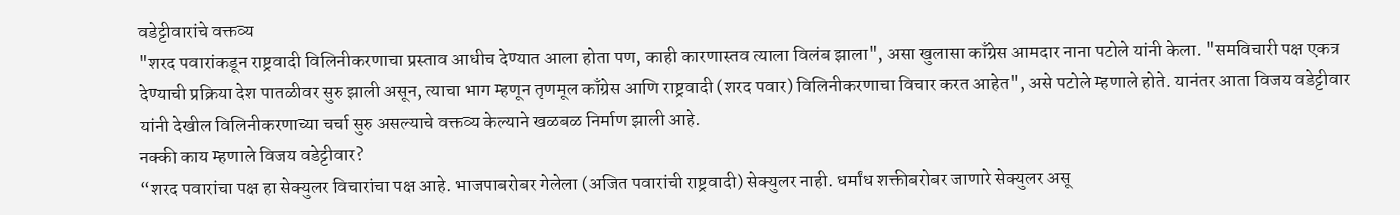वडेट्टीवारांचे वक्तव्य
"शरद पवारांकडून राष्ट्रवादी विलिनीकरणाचा प्रस्ताव आधीच देण्यात आला होता पण, काही कारणास्तव त्याला विलंब झाला", असा खुलासा काँग्रेस आमदार नाना पटोले यांनी केला. "समविचारी पक्ष एकत्र देण्याची प्रक्रिया देश पातळीवर सुरु झाली असून, त्याचा भाग म्हणून तृणमूल काँग्रेस आणि राष्ट्रवादी (शरद पवार) विलिनीकरणाचा विचार करत आहेत", असे पटोले म्हणाले होते. यानंतर आता विजय वडेट्टीवार यांनी देखील विलिनीकरणाच्या चर्चा सुरु असल्याचे वक्तव्य केल्याने खळबळ निर्माण झाली आहे.
नक्की काय म्हणाले विजय वडेट्टीवार?
“शरद पवारांचा पक्ष हा सेक्युलर विचारांचा पक्ष आहे. भाजपाबरोबर गेलेला (अजित पवारांची राष्ट्रवादी) सेक्युलर नाही. धर्मांध शक्तीबरोबर जाणारे सेक्युलर असू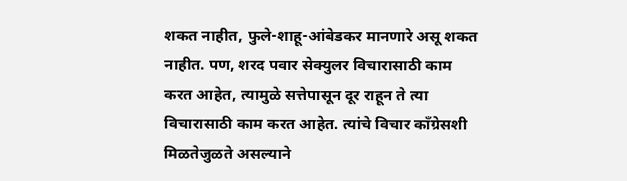शकत नाहीत, फुले-शाहू-आंबेडकर मानणारे असू शकत नाहीत. पण, शरद पवार सेक्युलर विचारासाठी काम करत आहेत, त्यामुळे सत्तेपासून दूर राहून ते त्या विचारासाठी काम करत आहेत. त्यांचे विचार काँग्रेसशी मिळतेजुळते असल्याने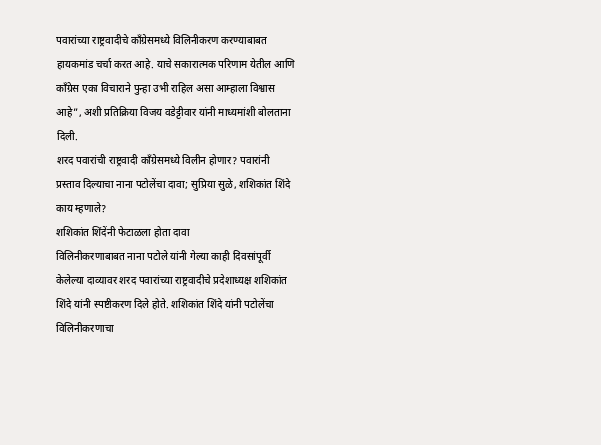पवारांच्या राष्ट्रवादीचे काँग्रेसमध्ये विलिनीकरण करण्याबाबत हायकमांड चर्चा करत आहे. याचे सकारात्मक परिणाम येतील आणि काँग्रेस एका विचाराने पुन्हा उभी राहिल असा आम्हाला विश्वास आहे”, अशी प्रतिक्रिया विजय वडेट्टीवार यांनी माध्यमांशी बोलताना दिली.
शरद पवारांची राष्ट्रवादी काँग्रेसमध्ये विलीन होणार? पवारांनी प्रस्ताव दिल्याचा नाना पटोलेंचा दावा; सुप्रिया सुळे, शशिकांत शिंदे काय म्हणाले?
शशिकांत शिंदेंनी फेटाळला होता दावा
विलिनीकरणाबाबत नाना पटोले यांनी गेल्या काही दिवसांपूर्वी केलेल्या दाव्यावर शरद पवारांच्या राष्ट्रवादीचे प्रदेशाध्यक्ष शशिकांत शिंदे यांनी स्पष्टीकरण दिले होते. शशिकांत शिंदे यांनी पटोलेंचा विलिनीकरणाचा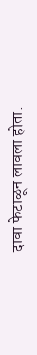दावा फेटाळून लावला होता.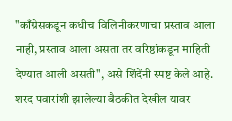"काँग्रेसकडून कधीच विलिनीकरणाचा प्रस्ताव आला नाही, प्रस्ताव आला असता तर वरिष्ठांकडून माहिती देण्यात आली असती", असे शिंदेंनी स्पष्ट केले आहे. शरद पवारांशी झालेल्या बैठकीत देखील यावर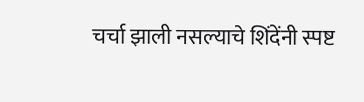चर्चा झाली नसल्याचे शिंदेंनी स्पष्ट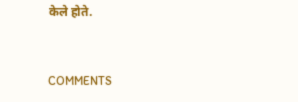केले होते.


COMMENTS